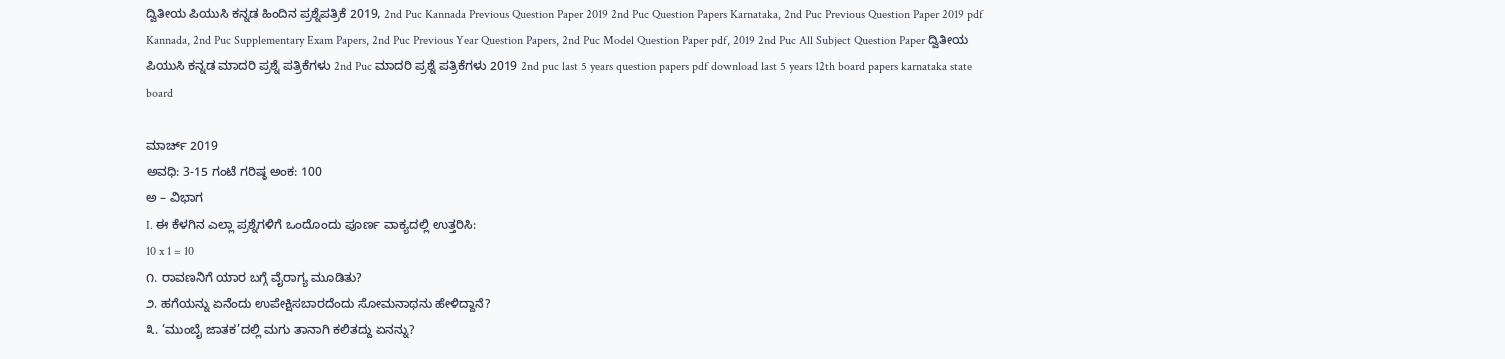ದ್ವಿತೀಯ ಪಿಯುಸಿ ಕನ್ನಡ ಹಿಂದಿನ ಪ್ರಶ್ನೆಪತ್ರಿಕೆ 2019, 2nd Puc Kannada Previous Question Paper 2019 2nd Puc Question Papers Karnataka, 2nd Puc Previous Question Paper 2019 pdf Kannada, 2nd Puc Supplementary Exam Papers, 2nd Puc Previous Year Question Papers, 2nd Puc Model Question Paper pdf, 2019 2nd Puc All Subject Question Paper ದ್ವಿತೀಯ ಪಿಯುಸಿ ಕನ್ನಡ ಮಾದರಿ ಪ್ರಶ್ನೆ ಪತ್ರಿಕೆಗಳು 2nd Puc ಮಾದರಿ ಪ್ರಶ್ನೆ ಪತ್ರಿಕೆಗಳು 2019 2nd puc last 5 years question papers pdf download last 5 years 12th board papers karnataka state board

ಮಾರ್ಚ್ 2019
ಅವಧಿ: 3-15 ಗಂಟೆ ಗರಿಷ್ಠ ಅಂಕ: 100
ಅ – ವಿಭಾಗ
I. ಈ ಕೆಳಗಿನ ಎಲ್ಲಾ ಪ್ರಶ್ನೆಗಳಿಗೆ ಒಂದೊಂದು ಪೂರ್ಣ ವಾಕ್ಯದಲ್ಲಿ ಉತ್ತರಿಸಿ:
10 x 1 = 10
೧. ರಾವಣನಿಗೆ ಯಾರ ಬಗ್ಗೆ ವೈರಾಗ್ಯ ಮೂಡಿತು?
೨. ಹಗೆಯನ್ನು ಏನೆಂದು ಉಪೇಕ್ಷಿಸಬಾರದೆಂದು ಸೋಮನಾಥನು ಹೇಳಿದ್ದಾನೆ?
೩. ‘ಮುಂಬೈ ಜಾತಕ’ದಲ್ಲಿ ಮಗು ತಾನಾಗಿ ಕಲಿತದ್ದು ಏನನ್ನು?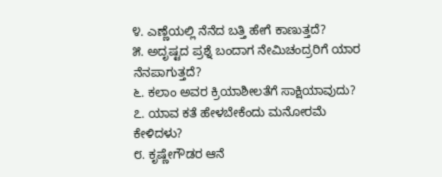೪. ಎಣ್ಣೆಯಲ್ಲಿ ನೆನೆದ ಬತ್ತಿ ಹೇಗೆ ಕಾಣುತ್ತದೆ?
೫. ಅದೃಷ್ಟದ ಪ್ರಶ್ನೆ ಬಂದಾಗ ನೇಮಿಚಂದ್ರರಿಗೆ ಯಾರ ನೆನಪಾಗುತ್ತದೆ?
೬. ಕಲಾಂ ಅವರ ಕ್ರಿಯಾಶೀಲತೆಗೆ ಸಾಕ್ಷಿಯಾವುದು?
೭. ಯಾವ ಕತೆ ಹೇಳಬೇಕೆಂದು ಮನೋರಮೆ ಕೇಳಿದಳು?
೮. ಕೃಷ್ಣೇಗೌಡರ ಆನೆ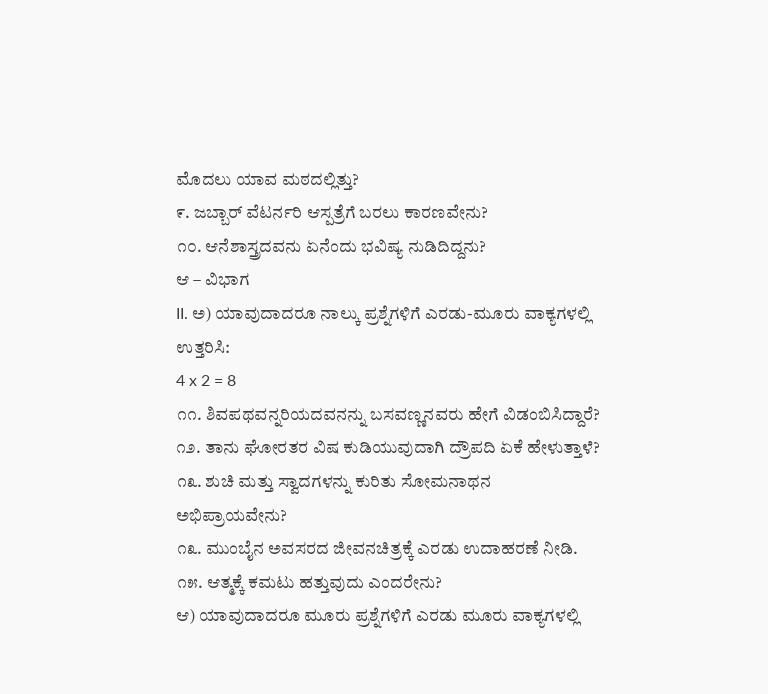ಮೊದಲು ಯಾವ ಮಠದಲ್ಲಿತ್ತು?
೯. ಜಬ್ಬಾರ್ ವೆಟರ್ನರಿ ಆಸ್ಪತ್ರೆಗೆ ಬರಲು ಕಾರಣವೇನು?
೧೦. ಆನೆಶಾಸ್ತ್ರದವನು ಏನೆಂದು ಭವಿಷ್ಯ ನುಡಿದಿದ್ದನು?
ಆ – ವಿಭಾಗ
II. ಅ) ಯಾವುದಾದರೂ ನಾಲ್ಕು ಪ್ರಶ್ನೆಗಳಿಗೆ ಎರಡು-ಮೂರು ವಾಕ್ಯಗಳಲ್ಲಿ ಉತ್ತರಿಸಿ:
4 x 2 = 8
೧೧. ಶಿವಪಥವನ್ನರಿಯದವನನ್ನು ಬಸವಣ್ಣನವರು ಹೇಗೆ ವಿಡಂಬಿಸಿದ್ದಾರೆ?
೧೨. ತಾನು ಘೋರತರ ವಿಷ ಕುಡಿಯುವುದಾಗಿ ದ್ರೌಪದಿ ಏಕೆ ಹೇಳುತ್ತಾಳೆ?
೧೩. ಶುಚಿ ಮತ್ತು ಸ್ವಾದಗಳನ್ನು ಕುರಿತು ಸೋಮನಾಥನ ಅಭಿಪ್ರಾಯವೇನು?
೧೩. ಮುಂಬೈನ ಅವಸರದ ಜೀವನಚಿತ್ರಕ್ಕೆ ಎರಡು ಉದಾಹರಣೆ ನೀಡಿ.
೧೫. ಆತ್ಮಕ್ಕೆ ಕಮಟು ಹತ್ತುವುದು ಎಂದರೇನು?
ಆ) ಯಾವುದಾದರೂ ಮೂರು ಪ್ರಶ್ನೆಗಳಿಗೆ ಎರಡು ಮೂರು ವಾಕ್ಯಗಳಲ್ಲಿ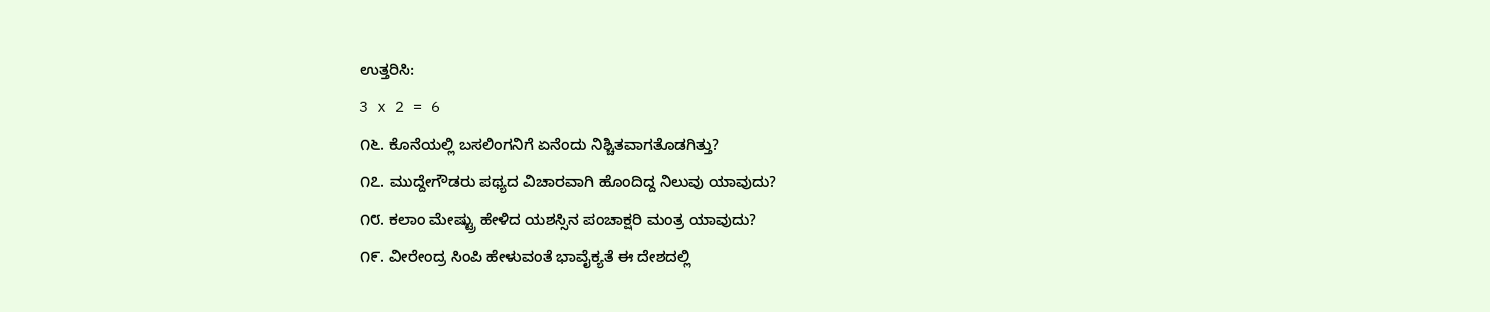ಉತ್ತರಿಸಿ:
3 x 2 = 6
೧೬. ಕೊನೆಯಲ್ಲಿ ಬಸಲಿಂಗನಿಗೆ ಏನೆಂದು ನಿಶ್ಚಿತವಾಗತೊಡಗಿತ್ತು?
೧೭. ಮುದ್ದೇಗೌಡರು ಪಥ್ಯದ ವಿಚಾರವಾಗಿ ಹೊಂದಿದ್ದ ನಿಲುವು ಯಾವುದು?
೧೮. ಕಲಾಂ ಮೇಷ್ಟ್ರು ಹೇಳಿದ ಯಶಸ್ಸಿನ ಪಂಚಾಕ್ಷರಿ ಮಂತ್ರ ಯಾವುದು?
೧೯. ವೀರೇಂದ್ರ ಸಿಂಪಿ ಹೇಳುವಂತೆ ಭಾವೈಕ್ಯತೆ ಈ ದೇಶದಲ್ಲಿ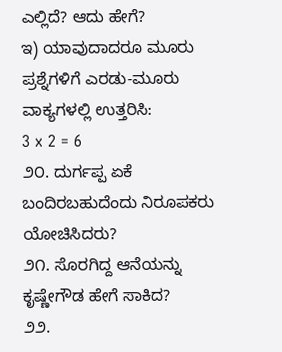ಎಲ್ಲಿದೆ? ಆದು ಹೇಗೆ?
ಇ) ಯಾವುದಾದರೂ ಮೂರು ಪ್ರಶ್ನೆಗಳಿಗೆ ಎರಡು-ಮೂರು ವಾಕ್ಯಗಳಲ್ಲಿ ಉತ್ತರಿಸಿ:
3 x 2 = 6
೨೦. ದುರ್ಗಪ್ಪ ಏಕೆ ಬಂದಿರಬಹುದೆಂದು ನಿರೂಪಕರು ಯೋಚಿಸಿದರು?
೨೧. ಸೊರಗಿದ್ದ ಆನೆಯನ್ನು ಕೃಷ್ಣೇಗೌಡ ಹೇಗೆ ಸಾಕಿದ?
೨೨.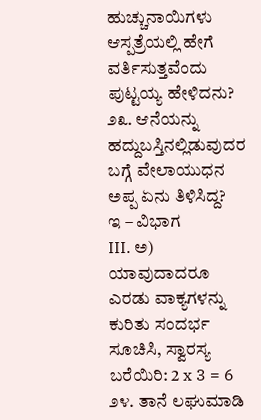ಹುಚ್ಚುನಾಯಿಗಳು ಆಸ್ಪತ್ರೆಯಲ್ಲಿ ಹೇಗೆ ವರ್ತಿಸುತ್ತವೆಂದು ಪುಟ್ಟಯ್ಯ ಹೇಳಿದನು?
೨೩. ಆನೆಯನ್ನು ಹದ್ದುಬಸ್ತಿನಲ್ಲಿಡುವುದರ ಬಗ್ಗೆ ವೇಲಾಯುಧನ ಅಪ್ಪ ಏನು ತಿಳಿಸಿದ್ದ?
ಇ – ವಿಭಾಗ
III. ಅ) ಯಾವುದಾದರೂ ಎರಡು ವಾಕ್ಯಗಳನ್ನು ಕುರಿತು ಸಂದರ್ಭ ಸೂಚಿಸಿ, ಸ್ವಾರಸ್ಯ ಬರೆಯಿರಿ: 2 x 3 = 6
೨೪. ತಾನೆ ಲಘುಮಾಡಿ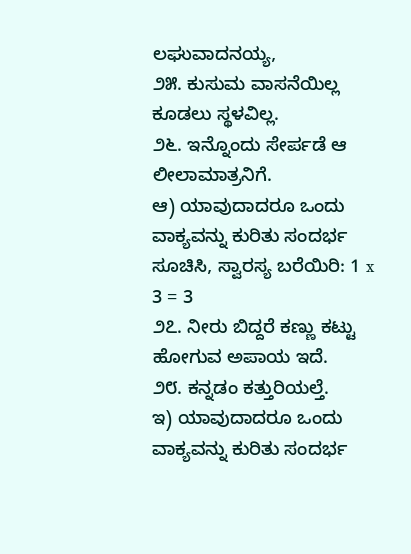ಲಘುವಾದನಯ್ಯ,
೨೫. ಕುಸುಮ ವಾಸನೆಯಿಲ್ಲ ಕೂಡಲು ಸ್ಥಳವಿಲ್ಲ.
೨೬. ಇನ್ನೊಂದು ಸೇರ್ಪಡೆ ಆ ಲೀಲಾಮಾತ್ರನಿಗೆ.
ಆ) ಯಾವುದಾದರೂ ಒಂದು ವಾಕ್ಯವನ್ನು ಕುರಿತು ಸಂದರ್ಭ ಸೂಚಿಸಿ, ಸ್ವಾರಸ್ಯ ಬರೆಯಿರಿ: 1 x 3 = 3
೨೭. ನೀರು ಬಿದ್ದರೆ ಕಣ್ಣು ಕಟ್ಟು ಹೋಗುವ ಅಪಾಯ ಇದೆ.
೨೮. ಕನ್ನಡಂ ಕತ್ತುರಿಯಲ್ತೆ.
ಇ) ಯಾವುದಾದರೂ ಒಂದು ವಾಕ್ಯವನ್ನು ಕುರಿತು ಸಂದರ್ಭ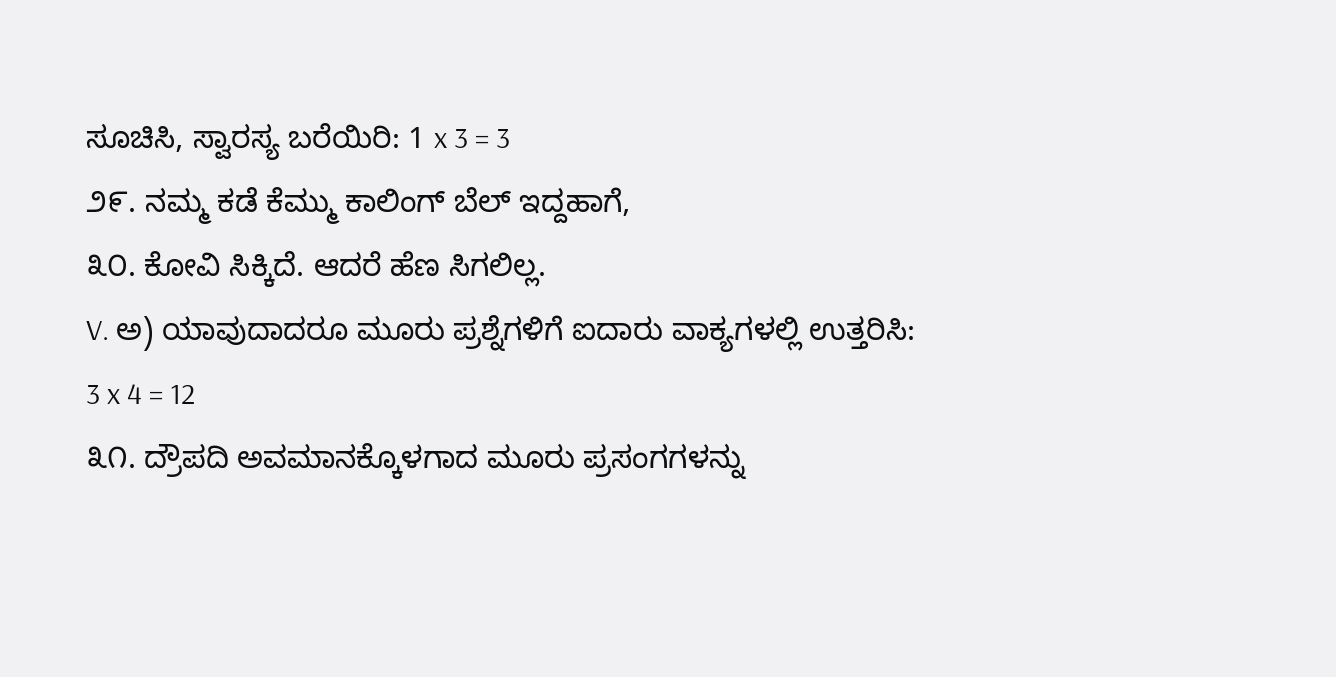ಸೂಚಿಸಿ, ಸ್ವಾರಸ್ಯ ಬರೆಯಿರಿ: 1 x 3 = 3
೨೯. ನಮ್ಮ ಕಡೆ ಕೆಮ್ಮು ಕಾಲಿಂಗ್ ಬೆಲ್ ಇದ್ದಹಾಗೆ,
೩೦. ಕೋವಿ ಸಿಕ್ಕಿದೆ. ಆದರೆ ಹೆಣ ಸಿಗಲಿಲ್ಲ.
V. ಅ) ಯಾವುದಾದರೂ ಮೂರು ಪ್ರಶ್ನೆಗಳಿಗೆ ಐದಾರು ವಾಕ್ಯಗಳಲ್ಲಿ ಉತ್ತರಿಸಿ:
3 x 4 = 12
೩೧. ದ್ರೌಪದಿ ಅವಮಾನಕ್ಕೊಳಗಾದ ಮೂರು ಪ್ರಸಂಗಗಳನ್ನು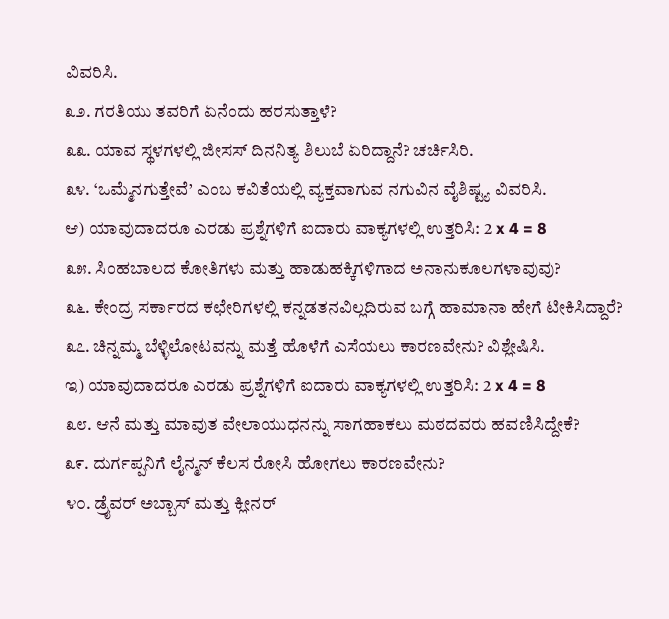ವಿವರಿಸಿ.
೩೨. ಗರತಿಯು ತವರಿಗೆ ಏನೆಂದು ಹರಸುತ್ತಾಳೆ?
೩೩. ಯಾವ ಸ್ಥಳಗಳಲ್ಲಿ ಜೀಸಸ್ ದಿನನಿತ್ಯ ಶಿಲುಬೆ ಏರಿದ್ದಾನೆ? ಚರ್ಚಿಸಿರಿ.
೩೪. ‘ಒಮ್ಮೆನಗುತ್ತೇವೆ’ ಎಂಬ ಕವಿತೆಯಲ್ಲಿ ವ್ಯಕ್ತವಾಗುವ ನಗುವಿನ ವೈಶಿಷ್ಟ್ಯ ವಿವರಿಸಿ.
ಆ) ಯಾವುದಾದರೂ ಎರಡು ಪ್ರಶ್ನೆಗಳಿಗೆ ಐದಾರು ವಾಕ್ಯಗಳಲ್ಲಿ ಉತ್ತರಿಸಿ: 2 x 4 = 8
೩೫. ಸಿಂಹಬಾಲದ ಕೋತಿಗಳು ಮತ್ತು ಹಾಡುಹಕ್ಕಿಗಳಿಗಾದ ಅನಾನುಕೂಲಗಳಾವುವು?
೩೬. ಕೇಂದ್ರ ಸರ್ಕಾರದ ಕಛೇರಿಗಳಲ್ಲಿ ಕನ್ನಡತನವಿಲ್ಲದಿರುವ ಬಗ್ಗೆ ಹಾಮಾನಾ ಹೇಗೆ ಟೀಕಿಸಿದ್ದಾರೆ?
೩೭. ಚಿನ್ನಮ್ಮ ಬೆಳ್ಳಿಲೋಟವನ್ನು ಮತ್ತೆ ಹೊಳೆಗೆ ಎಸೆಯಲು ಕಾರಣವೇನು? ವಿಶ್ಲೇಷಿಸಿ.
ಇ) ಯಾವುದಾದರೂ ಎರಡು ಪ್ರಶ್ನೆಗಳಿಗೆ ಐದಾರು ವಾಕ್ಯಗಳಲ್ಲಿ ಉತ್ತರಿಸಿ: 2 x 4 = 8
೩೮. ಆನೆ ಮತ್ತು ಮಾವುತ ವೇಲಾಯುಧನನ್ನು ಸಾಗಹಾಕಲು ಮಠದವರು ಹವಣಿಸಿದ್ದೇಕೆ?
೩೯. ದುರ್ಗಪ್ಪನಿಗೆ ಲೈನ್ಮನ್ ಕೆಲಸ ರೋಸಿ ಹೋಗಲು ಕಾರಣವೇನು?
೪೦. ಡ್ರೈವರ್ ಅಬ್ಬಾಸ್ ಮತ್ತು ಕ್ಲೀನರ್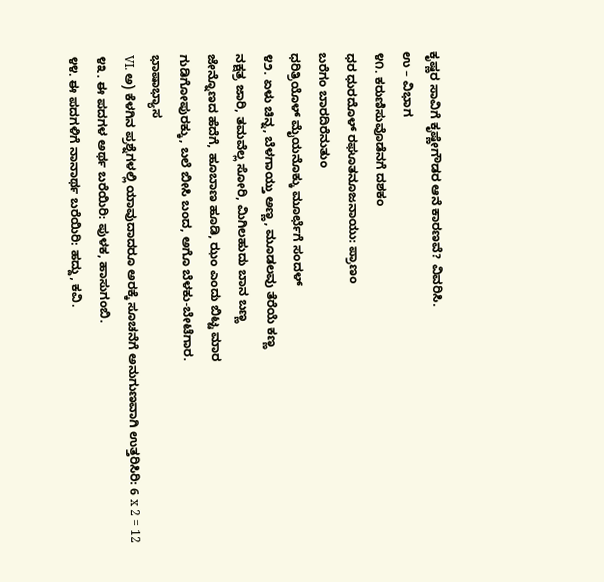ಕೃಷ್ಣರ ಸಾವಿಗೆ ಕೃಷ್ಣೇಗೌಡರ ಆನೆ ಕಾರಣವೆ? ವಿವರಿಸಿ.
ಉ – ವಿಭಾಗ
೪೧. ಕರುಣಿಸುವೊಡೆನಗೆ ದಶಕಂ
ಧರ ಧುರದೊಳ್ ರಘೂತನೂಜನಾಯು: ಪ್ರಾಣಂ
ಬರೆಗಂ ಬಾರದಿರೆನುತುಂ
ಧರಿತ್ರಿಯೊಳ್ ಮೈಯನೊಕ್ಕು ಮೂರ್ಛೆಗೆ ಸಂದಳ್
೪೨. ಏಳು ಚಿನ್ನ, ಬೆಳಗಾಯ್ತು ಅಣ್ಣ, ಮೂಡಲವು ತೆರೆಯೆ ಕಣ್ಣ
ನಕ್ಷತ್ರ ಜಾರಿ, ತಮವೆಲ್ಲ ಸೋರಿ, ಮಿಗಿಲಹುದು ಬಾನ ಬಣ್ಣ
ಜೇನ್ನೊಣದ ಹೆದೆಗೆ, ಹೂಬಾಣ ಹೂಡಿ, ಝಂ ಎಂದು ಬಿಟ್ಟ ಮಾರ
ಗುಡಿಗೋಪುರಕ್ಕು, ಬಲೆ ಬೀಸಿ ಬಂದ, ಅಗೊ ಬೆಳಕು-ಬೇಟೆಗಾರ.
ಭಾಷಾಭ್ಯಾಸ
VI. ಅ) ಕೆಳಗಿನ ಪ್ರಶ್ನೆಗಳಲ್ಲಿ ಯಾವುದಾದರೂ ಅರಕ್ಕೆ ಸೂಚನೆಗೆ ಅನುಗುಣವಾಗಿ ಉತ್ತರಿಸಿರಿ: 6 x 2 = 12
೪೩. ಈ ಪದಗಳ ಅರ್ಥ ಬರೆಯಿರಿ: ಪುಳಕ, ಹಾಸುಗಂಬಿ.
೪೪. ಈ ಪದಗಳಿಗೆ ನಾನಾರ್ಥ ಬರೆಯಿರಿ: ಹದ್ದು, ಕವಿ.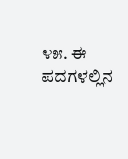೪೫. ಈ ಪದಗಳಲ್ಲಿನ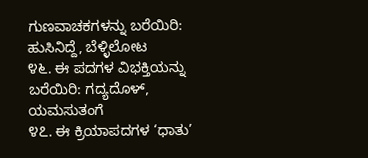ಗುಣವಾಚಕಗಳನ್ನು ಬರೆಯಿರಿ: ಹುಸಿನಿದ್ದೆ, ಬೆಳ್ಳಿಲೋಟ
೪೬. ಈ ಪದಗಳ ವಿಭಕ್ತಿಯನ್ನು ಬರೆಯಿರಿ: ಗದ್ಯದೊಳ್, ಯಮಸುತಂಗೆ
೪೭. ಈ ಕ್ರಿಯಾಪದಗಳ ‘ಧಾತು’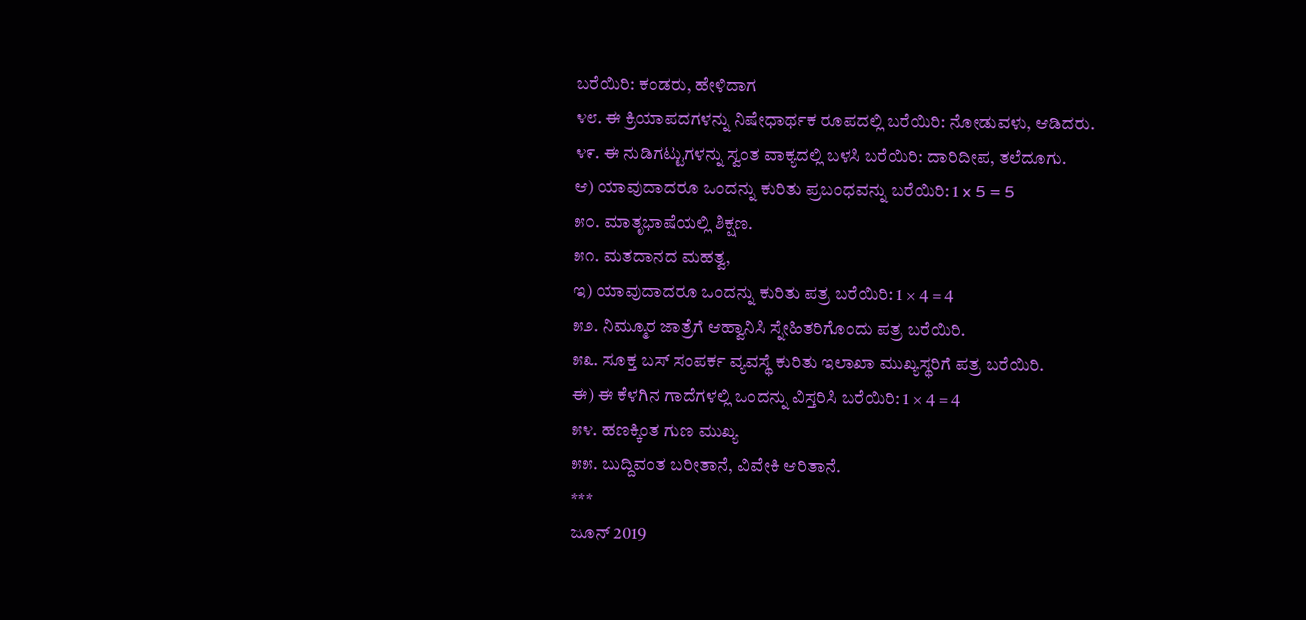ಬರೆಯಿರಿ: ಕಂಡರು, ಹೇಳಿದಾಗ
೪೮. ಈ ಕ್ರಿಯಾಪದಗಳನ್ನು ನಿಷೇಧಾರ್ಥಕ ರೂಪದಲ್ಲಿ ಬರೆಯಿರಿ: ನೋಡುವಳು, ಆಡಿದರು.
೪೯. ಈ ನುಡಿಗಟ್ಟುಗಳನ್ನು ಸ್ವಂತ ವಾಕ್ಯದಲ್ಲಿ ಬಳಸಿ ಬರೆಯಿರಿ: ದಾರಿದೀಪ, ತಲೆದೂಗು.
ಆ) ಯಾವುದಾದರೂ ಒಂದನ್ನು ಕುರಿತು ಪ್ರಬಂಧವನ್ನು ಬರೆಯಿರಿ: 1 x 5 = 5
೫೦. ಮಾತೃಭಾಷೆಯಲ್ಲಿ ಶಿಕ್ಷಣ.
೫೧. ಮತದಾನದ ಮಹತ್ವ,
ಇ) ಯಾವುದಾದರೂ ಒಂದನ್ನು ಕುರಿತು ಪತ್ರ ಬರೆಯಿರಿ: 1 × 4 = 4
೫೨. ನಿಮ್ಮೂರ ಜಾತ್ರೆಗೆ ಆಹ್ವಾನಿಸಿ ಸ್ನೇಹಿತರಿಗೊಂದು ಪತ್ರ ಬರೆಯಿರಿ.
೫೩. ಸೂಕ್ತ ಬಸ್ ಸಂಪರ್ಕ ವ್ಯವಸ್ಥೆ ಕುರಿತು ಇಲಾಖಾ ಮುಖ್ಯಸ್ಥರಿಗೆ ಪತ್ರ ಬರೆಯಿರಿ.
ಈ) ಈ ಕೆಳಗಿನ ಗಾದೆಗಳಲ್ಲಿ ಒಂದನ್ನು ವಿಸ್ತರಿಸಿ ಬರೆಯಿರಿ: 1 × 4 = 4
೫೪. ಹಣಕ್ಕಿಂತ ಗುಣ ಮುಖ್ಯ
೫೫. ಬುದ್ದಿವಂತ ಬರೀತಾನೆ, ವಿವೇಕಿ ಆರಿತಾನೆ.
***
ಜೂನ್ 2019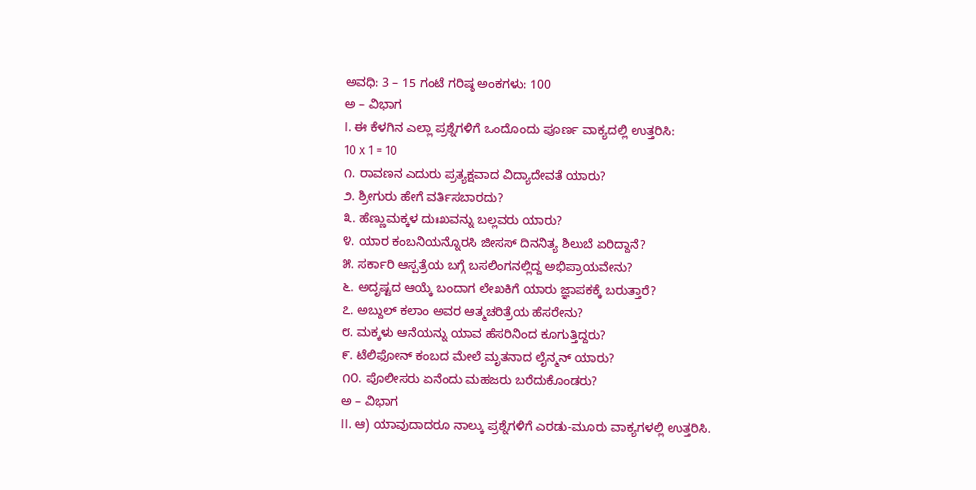ಅವಧಿ: 3 – 15 ಗಂಟೆ ಗರಿಷ್ಠ ಅಂಕಗಳು: 100
ಅ – ವಿಭಾಗ
I. ಈ ಕೆಳಗಿನ ಎಲ್ಲಾ ಪ್ರಶ್ನೆಗಳಿಗೆ ಒಂದೊಂದು ಪೂರ್ಣ ವಾಕ್ಯದಲ್ಲಿ ಉತ್ತರಿಸಿ:
10 x 1 = 10
೧. ರಾವಣನ ಎದುರು ಪ್ರತ್ಯಕ್ಷವಾದ ವಿದ್ಯಾದೇವತೆ ಯಾರು?
೨. ಶ್ರೀಗುರು ಹೇಗೆ ವರ್ತಿಸಬಾರದು?
೩. ಹೆಣ್ಣುಮಕ್ಕಳ ದುಃಖವನ್ನು ಬಲ್ಲವರು ಯಾರು?
೪. ಯಾರ ಕಂಬನಿಯನ್ನೊರಸಿ ಜೀಸಸ್ ದಿನನಿತ್ಯ ಶಿಲುಬೆ ಏರಿದ್ದಾನೆ?
೫. ಸರ್ಕಾರಿ ಆಸ್ಪತ್ರೆಯ ಬಗ್ಗೆ ಬಸಲಿಂಗನಲ್ಲಿದ್ದ ಅಭಿಪ್ರಾಯವೇನು?
೬. ಅದೃಷ್ಟದ ಆಯ್ಕೆ ಬಂದಾಗ ಲೇಖಕಿಗೆ ಯಾರು ಜ್ಞಾಪಕಕ್ಕೆ ಬರುತ್ತಾರೆ?
೭. ಅಬ್ದುಲ್ ಕಲಾಂ ಅವರ ಆತ್ಮಚರಿತ್ರೆಯ ಹೆಸರೇನು?
೮. ಮಕ್ಕಳು ಆನೆಯನ್ನು ಯಾವ ಹೆಸರಿನಿಂದ ಕೂಗುತ್ತಿದ್ದರು?
೯. ಟೆಲಿಫೋನ್ ಕಂಬದ ಮೇಲೆ ಮೃತನಾದ ಲೈನ್ಮನ್ ಯಾರು?
೧೦. ಪೊಲೀಸರು ಏನೆಂದು ಮಹಜರು ಬರೆದುಕೊಂಡರು?
ಅ – ವಿಭಾಗ
II. ಆ) ಯಾವುದಾದರೂ ನಾಲ್ಕು ಪ್ರಶ್ನೆಗಳಿಗೆ ಎರಡು-ಮೂರು ವಾಕ್ಯಗಳಲ್ಲಿ ಉತ್ತರಿಸಿ.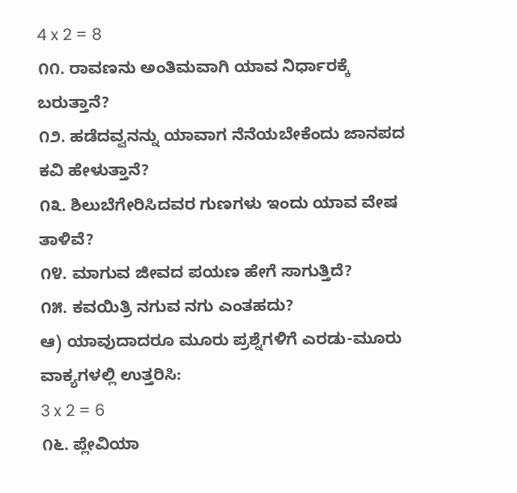4 x 2 = 8
೧೧. ರಾವಣನು ಅಂತಿಮವಾಗಿ ಯಾವ ನಿರ್ಧಾರಕ್ಕೆ ಬರುತ್ತಾನೆ?
೧೨. ಹಡೆದವ್ವನನ್ನು ಯಾವಾಗ ನೆನೆಯಬೇಕೆಂದು ಜಾನಪದ ಕವಿ ಹೇಳುತ್ತಾನೆ?
೧೩. ಶಿಲುಬೆಗೇರಿಸಿದವರ ಗುಣಗಳು ಇಂದು ಯಾವ ವೇಷ ತಾಳಿವೆ?
೧೪. ಮಾಗುವ ಜೀವದ ಪಯಣ ಹೇಗೆ ಸಾಗುತ್ತಿದೆ?
೧೫. ಕವಯಿತ್ರಿ ನಗುವ ನಗು ಎಂತಹದು?
ಆ) ಯಾವುದಾದರೂ ಮೂರು ಪ್ರಶ್ನೆಗಳಿಗೆ ಎರಡು-ಮೂರು ವಾಕ್ಯಗಳಲ್ಲಿ ಉತ್ತರಿಸಿ:
3 x 2 = 6
೧೬. ಪ್ಲೇವಿಯಾ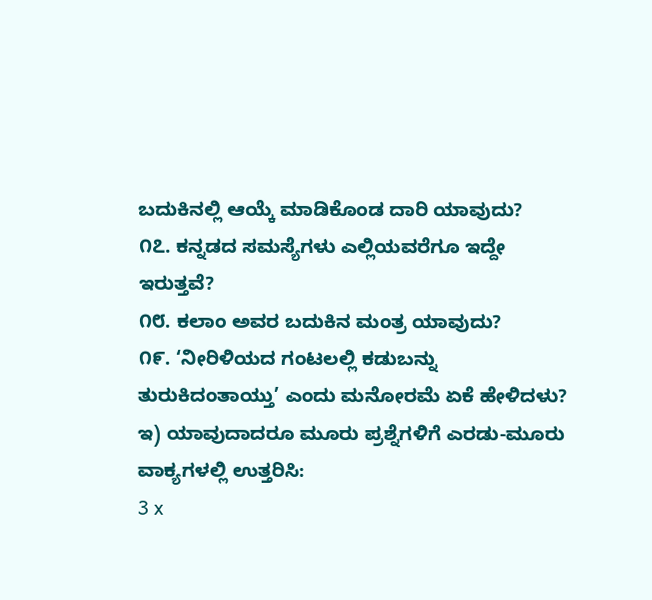ಬದುಕಿನಲ್ಲಿ ಆಯ್ಕೆ ಮಾಡಿಕೊಂಡ ದಾರಿ ಯಾವುದು?
೧೭. ಕನ್ನಡದ ಸಮಸ್ಯೆಗಳು ಎಲ್ಲಿಯವರೆಗೂ ಇದ್ದೇ ಇರುತ್ತವೆ?
೧೮. ಕಲಾಂ ಅವರ ಬದುಕಿನ ಮಂತ್ರ ಯಾವುದು?
೧೯. ‘ನೀರಿಳಿಯದ ಗಂಟಲಲ್ಲಿ ಕಡುಬನ್ನು ತುರುಕಿದಂತಾಯ್ತು’ ಎಂದು ಮನೋರಮೆ ಏಕೆ ಹೇಳಿದಳು?
ಇ) ಯಾವುದಾದರೂ ಮೂರು ಪ್ರಶ್ನೆಗಳಿಗೆ ಎರಡು-ಮೂರು ವಾಕ್ಯಗಳಲ್ಲಿ ಉತ್ತರಿಸಿ:
3 x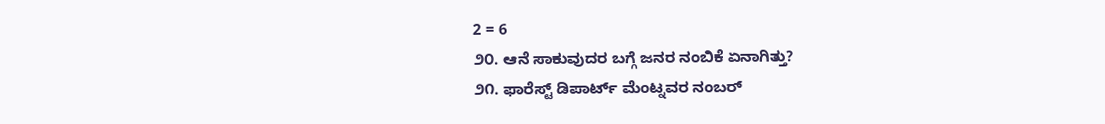2 = 6
೨೦. ಆನೆ ಸಾಕುವುದರ ಬಗ್ಗೆ ಜನರ ನಂಬಿಕೆ ಏನಾಗಿತ್ತು?
೨೧. ಫಾರೆಸ್ಟ್ ಡಿಪಾರ್ಟ್ ಮೆಂಟ್ನವರ ನಂಬರ್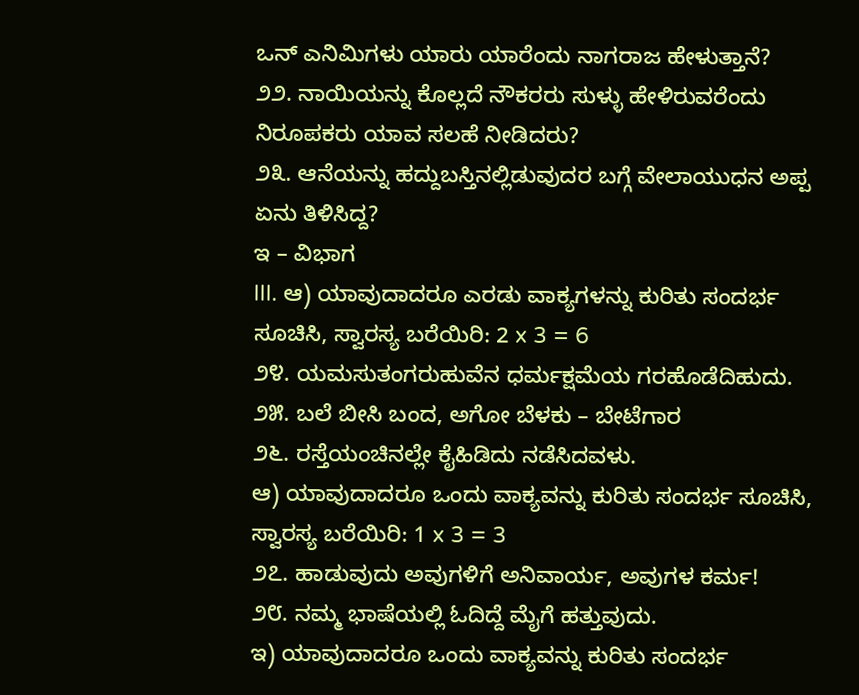ಒನ್ ಎನಿಮಿಗಳು ಯಾರು ಯಾರೆಂದು ನಾಗರಾಜ ಹೇಳುತ್ತಾನೆ?
೨೨. ನಾಯಿಯನ್ನು ಕೊಲ್ಲದೆ ನೌಕರರು ಸುಳ್ಳು ಹೇಳಿರುವರೆಂದು ನಿರೂಪಕರು ಯಾವ ಸಲಹೆ ನೀಡಿದರು?
೨೩. ಆನೆಯನ್ನು ಹದ್ದುಬಸ್ತಿನಲ್ಲಿಡುವುದರ ಬಗ್ಗೆ ವೇಲಾಯುಧನ ಅಪ್ಪ ಏನು ತಿಳಿಸಿದ್ದ?
ಇ – ವಿಭಾಗ
III. ಆ) ಯಾವುದಾದರೂ ಎರಡು ವಾಕ್ಯಗಳನ್ನು ಕುರಿತು ಸಂದರ್ಭ ಸೂಚಿಸಿ, ಸ್ವಾರಸ್ಯ ಬರೆಯಿರಿ: 2 x 3 = 6
೨೪. ಯಮಸುತಂಗರುಹುವೆನ ಧರ್ಮಕ್ಷಮೆಯ ಗರಹೊಡೆದಿಹುದು.
೨೫. ಬಲೆ ಬೀಸಿ ಬಂದ, ಅಗೋ ಬೆಳಕು – ಬೇಟೆಗಾರ
೨೬. ರಸ್ತೆಯಂಚಿನಲ್ಲೇ ಕೈಹಿಡಿದು ನಡೆಸಿದವಳು.
ಆ) ಯಾವುದಾದರೂ ಒಂದು ವಾಕ್ಯವನ್ನು ಕುರಿತು ಸಂದರ್ಭ ಸೂಚಿಸಿ, ಸ್ವಾರಸ್ಯ ಬರೆಯಿರಿ: 1 x 3 = 3
೨೭. ಹಾಡುವುದು ಅವುಗಳಿಗೆ ಅನಿವಾರ್ಯ, ಅವುಗಳ ಕರ್ಮ!
೨೮. ನಮ್ಮ ಭಾಷೆಯಲ್ಲಿ ಓದಿದ್ದೆ ಮೈಗೆ ಹತ್ತುವುದು.
ಇ) ಯಾವುದಾದರೂ ಒಂದು ವಾಕ್ಯವನ್ನು ಕುರಿತು ಸಂದರ್ಭ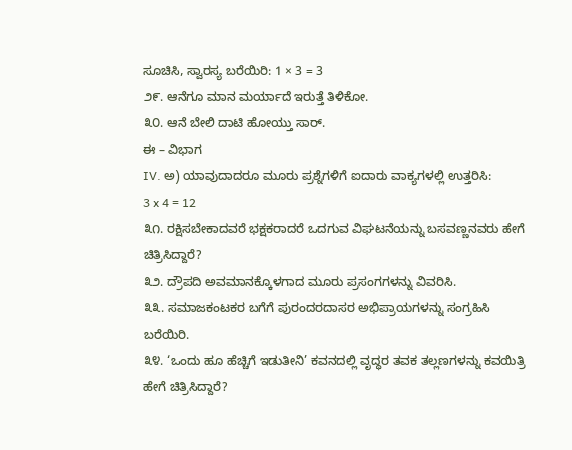ಸೂಚಿಸಿ, ಸ್ವಾರಸ್ಯ ಬರೆಯಿರಿ: 1 × 3 = 3
೨೯. ಆನೆಗೂ ಮಾನ ಮರ್ಯಾದೆ ಇರುತ್ತೆ ತಿಳಿಕೋ.
೩೦. ಆನೆ ಬೇಲಿ ದಾಟಿ ಹೋಯ್ತು ಸಾರ್.
ಈ – ವಿಭಾಗ
IV. ಅ) ಯಾವುದಾದರೂ ಮೂರು ಪ್ರಶ್ನೆಗಳಿಗೆ ಐದಾರು ವಾಕ್ಯಗಳಲ್ಲಿ ಉತ್ತರಿಸಿ:
3 x 4 = 12
೩೧. ರಕ್ಷಿಸಬೇಕಾದವರೆ ಭಕ್ಷಕರಾದರೆ ಒದಗುವ ವಿಘಟನೆಯನ್ನು ಬಸವಣ್ಣನವರು ಹೇಗೆ ಚಿತ್ರಿಸಿದ್ದಾರೆ?
೩೨. ದ್ರೌಪದಿ ಅವಮಾನಕ್ಕೊಳಗಾದ ಮೂರು ಪ್ರಸಂಗಗಳನ್ನು ವಿವರಿಸಿ.
೩೩. ಸಮಾಜಕಂಟಕರ ಬಗೆಗೆ ಪುರಂದರದಾಸರ ಅಭಿಪ್ರಾಯಗಳನ್ನು ಸಂಗ್ರಹಿಸಿ ಬರೆಯಿರಿ.
೩೪. ‘ಒಂದು ಹೂ ಹೆಚ್ಚಿಗೆ ಇಡುತೀನಿ’ ಕವನದಲ್ಲಿ ವೃದ್ಧರ ತವಕ ತಲ್ಲಣಗಳನ್ನು ಕವಯಿತ್ರಿ ಹೇಗೆ ಚಿತ್ರಿಸಿದ್ದಾರೆ?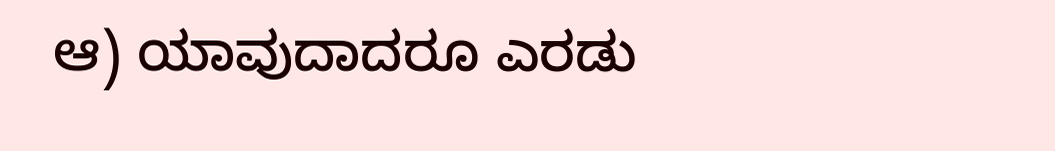ಆ) ಯಾವುದಾದರೂ ಎರಡು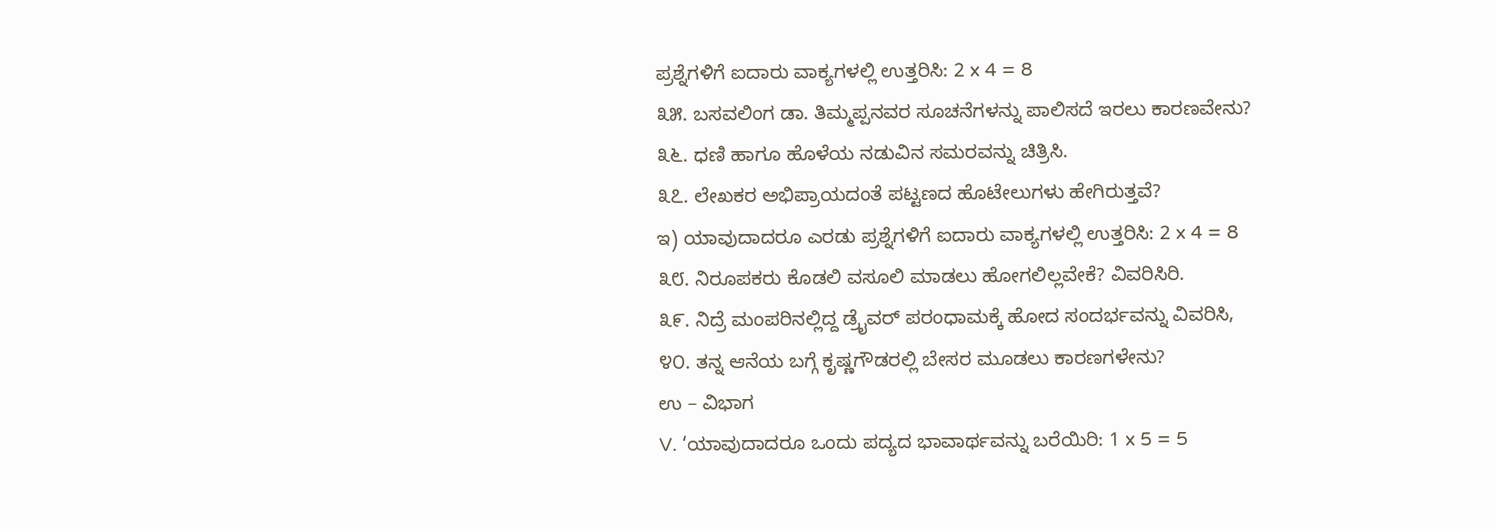ಪ್ರಶ್ನೆಗಳಿಗೆ ಐದಾರು ವಾಕ್ಯಗಳಲ್ಲಿ ಉತ್ತರಿಸಿ: 2 x 4 = 8
೩೫. ಬಸವಲಿಂಗ ಡಾ. ತಿಮ್ಮಪ್ಪನವರ ಸೂಚನೆಗಳನ್ನು ಪಾಲಿಸದೆ ಇರಲು ಕಾರಣವೇನು?
೩೬. ಧಣಿ ಹಾಗೂ ಹೊಳೆಯ ನಡುವಿನ ಸಮರವನ್ನು ಚಿತ್ರಿಸಿ.
೩೭. ಲೇಖಕರ ಅಭಿಪ್ರಾಯದಂತೆ ಪಟ್ಟಣದ ಹೊಟೇಲುಗಳು ಹೇಗಿರುತ್ತವೆ?
ಇ) ಯಾವುದಾದರೂ ಎರಡು ಪ್ರಶ್ನೆಗಳಿಗೆ ಐದಾರು ವಾಕ್ಯಗಳಲ್ಲಿ ಉತ್ತರಿಸಿ: 2 x 4 = 8
೩೮. ನಿರೂಪಕರು ಕೊಡಲಿ ವಸೂಲಿ ಮಾಡಲು ಹೋಗಲಿಲ್ಲವೇಕೆ? ವಿವರಿಸಿರಿ.
೩೯. ನಿದ್ರೆ ಮಂಪರಿನಲ್ಲಿದ್ದ ಡ್ರೈವರ್ ಪರಂಧಾಮಕ್ಕೆ ಹೋದ ಸಂದರ್ಭವನ್ನು ವಿವರಿಸಿ,
೪೦. ತನ್ನ ಆನೆಯ ಬಗ್ಗೆ ಕೃಷ್ಣಗೌಡರಲ್ಲಿ ಬೇಸರ ಮೂಡಲು ಕಾರಣಗಳೇನು?
ಉ – ವಿಭಾಗ
V. ‘ಯಾವುದಾದರೂ ಒಂದು ಪದ್ಯದ ಭಾವಾರ್ಥವನ್ನು ಬರೆಯಿರಿ: 1 x 5 = 5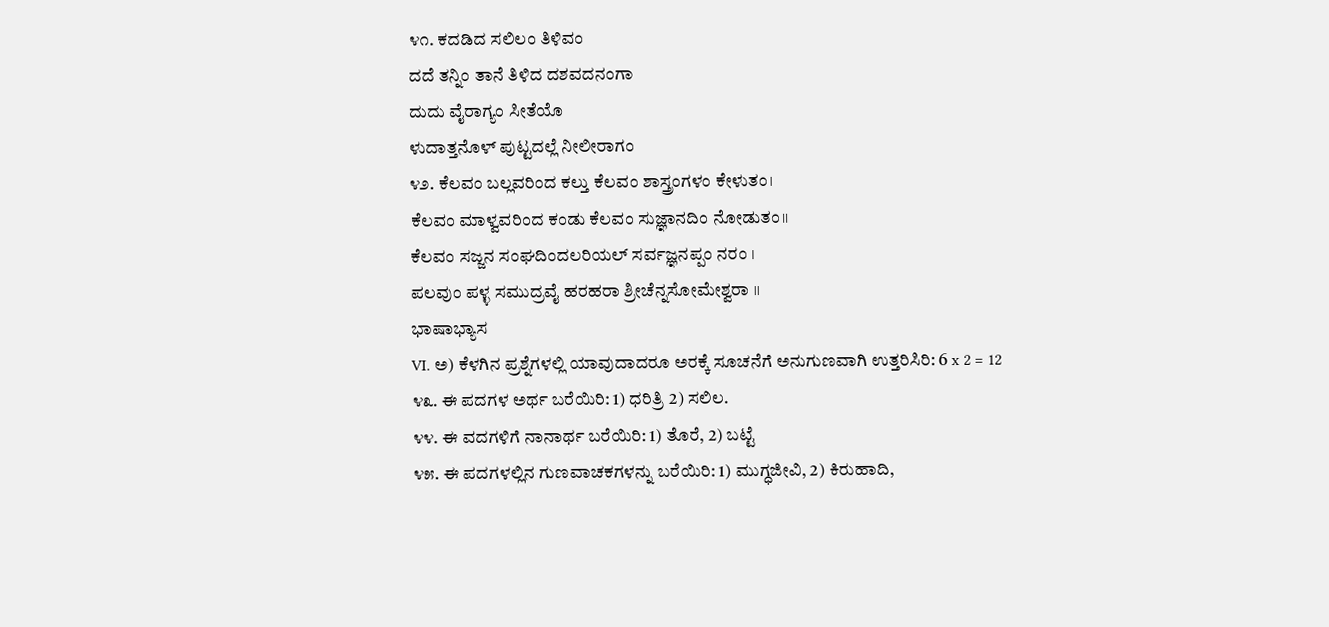೪೧. ಕದಡಿದ ಸಲಿಲಂ ತಿಳಿವಂ
ದದೆ ತನ್ನಿಂ ತಾನೆ ತಿಳಿದ ದಶವದನಂಗಾ
ದುದು ವೈರಾಗ್ಯಂ ಸೀತೆಯೊ
ಳುದಾತ್ತನೊಳ್ ಪುಟ್ಟದಲ್ಲೆ ನೀಲೀರಾಗಂ
೪೨. ಕೆಲವಂ ಬಲ್ಲವರಿಂದ ಕಲ್ತು ಕೆಲವಂ ಶಾಸ್ತ್ರಂಗಳಂ ಕೇಳುತಂ।
ಕೆಲವಂ ಮಾಳ್ವವರಿಂದ ಕಂಡು ಕೆಲವಂ ಸುಜ್ಞಾನದಿಂ ನೋಡುತಂ।।
ಕೆಲವಂ ಸಜ್ಜನ ಸಂಘದಿಂದಲರಿಯಲ್ ಸರ್ವಜ್ಞನಪ್ಪಂ ನರಂ ।
ಪಲವುಂ ಪಳ್ಳ ಸಮುದ್ರವೈ ಹರಹರಾ ಶ್ರೀಚೆನ್ನಸೋಮೇಶ್ವರಾ ।।
ಭಾಷಾಭ್ಯಾಸ
VI. ಅ) ಕೆಳಗಿನ ಪ್ರಶ್ನೆಗಳಲ್ಲಿ ಯಾವುದಾದರೂ ಅರಕ್ಕೆ ಸೂಚನೆಗೆ ಅನುಗುಣವಾಗಿ ಉತ್ತರಿಸಿರಿ: 6 x 2 = 12
೪೩. ಈ ಪದಗಳ ಅರ್ಥ ಬರೆಯಿರಿ: 1) ಧರಿತ್ರಿ 2) ಸಲಿಲ.
೪೪. ಈ ವದಗಳಿಗೆ ನಾನಾರ್ಥ ಬರೆಯಿರಿ: 1) ತೊರೆ, 2) ಬಟ್ಟೆ
೪೫. ಈ ಪದಗಳಲ್ಲಿನ ಗುಣವಾಚಕಗಳನ್ನು ಬರೆಯಿರಿ: 1) ಮುಗ್ಧಜೀವಿ, 2) ಕಿರುಹಾದಿ,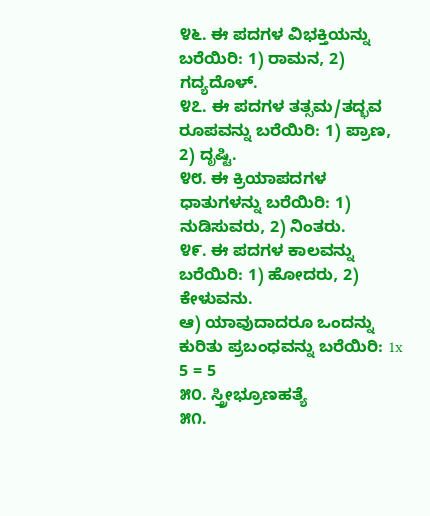೪೬. ಈ ಪದಗಳ ವಿಭಕ್ತಿಯನ್ನು ಬರೆಯಿರಿ: 1) ರಾಮನ, 2) ಗದ್ಯದೊಳ್.
೪೭. ಈ ಪದಗಳ ತತ್ಸಮ/ತದ್ಭವ ರೂಪವನ್ನು ಬರೆಯಿರಿ: 1) ಪ್ರಾಣ, 2) ದೃಷ್ಟಿ.
೪೮. ಈ ಕ್ರಿಯಾಪದಗಳ ಧಾತುಗಳನ್ನು ಬರೆಯಿರಿ: 1) ನುಡಿಸುವರು, 2) ನಿಂತರು.
೪೯. ಈ ಪದಗಳ ಕಾಲವನ್ನು ಬರೆಯಿರಿ: 1) ಹೋದರು, 2) ಕೇಳುವನು.
ಆ) ಯಾವುದಾದರೂ ಒಂದನ್ನು ಕುರಿತು ಪ್ರಬಂಧವನ್ನು ಬರೆಯಿರಿ: 1x 5 = 5
೫೦. ಸ್ತ್ರೀಭ್ರೂಣಹತ್ಯೆ
೫೧.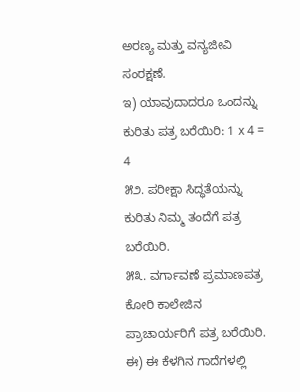ಅರಣ್ಯ ಮತ್ತು ವನ್ಯಜೀವಿ ಸಂರಕ್ಷಣೆ.
ಇ) ಯಾವುದಾದರೂ ಒಂದನ್ನು ಕುರಿತು ಪತ್ರ ಬರೆಯಿರಿ: 1 x 4 = 4
೫೨. ಪರೀಕ್ಷಾ ಸಿದ್ಧತೆಯನ್ನು ಕುರಿತು ನಿಮ್ಮ ತಂದೆಗೆ ಪತ್ರ ಬರೆಯಿರಿ.
೫೩. ವರ್ಗಾವಣೆ ಪ್ರಮಾಣಪತ್ರ ಕೋರಿ ಕಾಲೇಜಿನ ಪ್ರಾಚಾರ್ಯರಿಗೆ ಪತ್ರ ಬರೆಯಿರಿ.
ಈ) ಈ ಕೆಳಗಿನ ಗಾದೆಗಳಲ್ಲಿ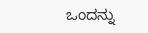ಒಂದನ್ನು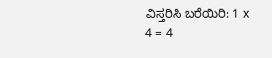ವಿಸ್ತರಿಸಿ ಬರೆಯಿರಿ: 1 x 4 = 4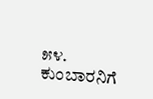೫೪. ಕುಂಬಾರನಿಗೆ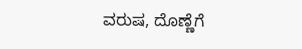ವರುಷ, ದೊಣ್ಣೆಗೆ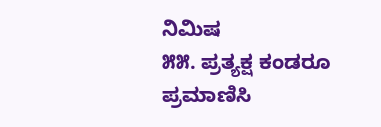ನಿಮಿಷ
೫೫. ಪ್ರತ್ಯಕ್ಷ ಕಂಡರೂ ಪ್ರಮಾಣಿಸಿ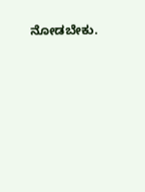ನೋಡಬೇಕು.